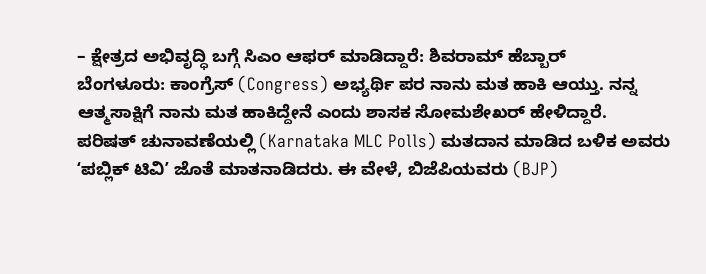– ಕ್ಷೇತ್ರದ ಅಭಿವೃದ್ಧಿ ಬಗ್ಗೆ ಸಿಎಂ ಆಫರ್ ಮಾಡಿದ್ದಾರೆ: ಶಿವರಾಮ್ ಹೆಬ್ಬಾರ್
ಬೆಂಗಳೂರು: ಕಾಂಗ್ರೆಸ್ (Congress) ಅಭ್ಯರ್ಥಿ ಪರ ನಾನು ಮತ ಹಾಕಿ ಆಯ್ತು. ನನ್ನ ಆತ್ಮಸಾಕ್ಷಿಗೆ ನಾನು ಮತ ಹಾಕಿದ್ದೇನೆ ಎಂದು ಶಾಸಕ ಸೋಮಶೇಖರ್ ಹೇಳಿದ್ದಾರೆ.
ಪರಿಷತ್ ಚುನಾವಣೆಯಲ್ಲಿ (Karnataka MLC Polls) ಮತದಾನ ಮಾಡಿದ ಬಳಿಕ ಅವರು ʻಪಬ್ಲಿಕ್ ಟಿವಿʼ ಜೊತೆ ಮಾತನಾಡಿದರು. ಈ ವೇಳೆ, ಬಿಜೆಪಿಯವರು (BJP)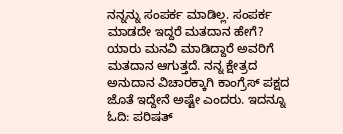ನನ್ನನ್ನು ಸಂಪರ್ಕ ಮಾಡಿಲ್ಲ. ಸಂಪರ್ಕ ಮಾಡದೇ ಇದ್ದರೆ ಮತದಾನ ಹೇಗೆ? ಯಾರು ಮನವಿ ಮಾಡಿದ್ದಾರೆ ಅವರಿಗೆ ಮತದಾನ ಆಗುತ್ತದೆ. ನನ್ನ ಕ್ಷೇತ್ರದ ಅನುದಾನ ವಿಚಾರಕ್ಕಾಗಿ ಕಾಂಗ್ರೆಸ್ ಪಕ್ಷದ ಜೊತೆ ಇದ್ದೇನೆ ಅಷ್ಟೇ ಎಂದರು. ಇದನ್ನೂ ಓದಿ: ಪರಿಷತ್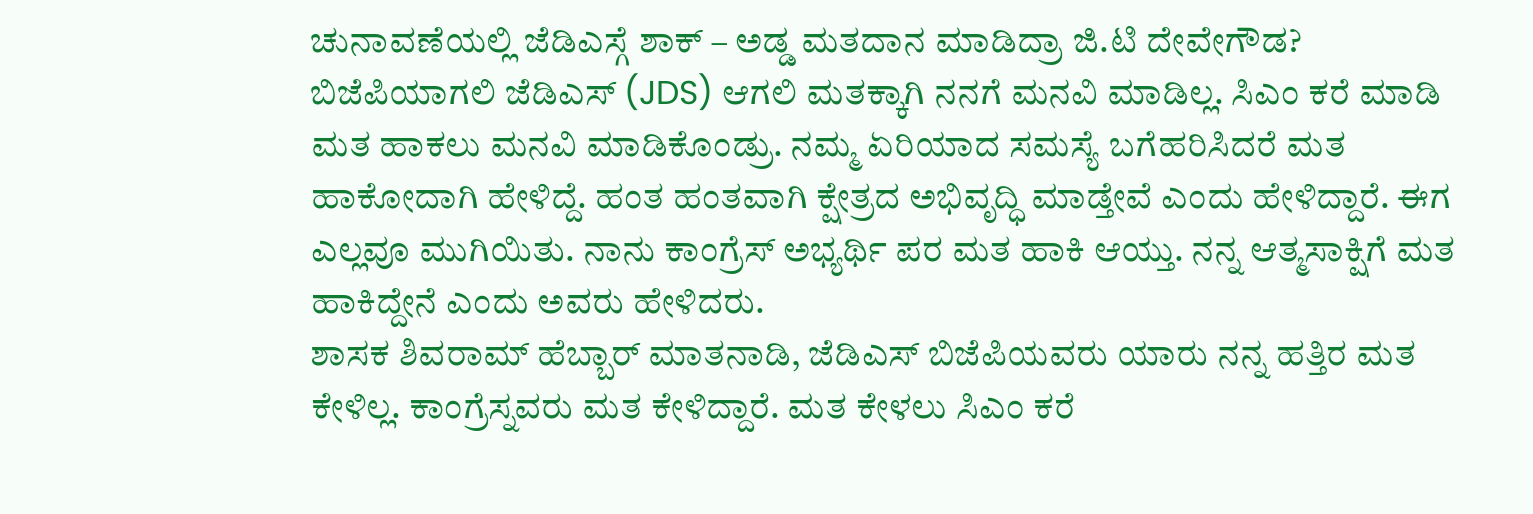ಚುನಾವಣೆಯಲ್ಲಿ ಜೆಡಿಎಸ್ಗೆ ಶಾಕ್ – ಅಡ್ಡ ಮತದಾನ ಮಾಡಿದ್ರಾ ಜಿ.ಟಿ ದೇವೇಗೌಡ?
ಬಿಜೆಪಿಯಾಗಲಿ ಜೆಡಿಎಸ್ (JDS) ಆಗಲಿ ಮತಕ್ಕಾಗಿ ನನಗೆ ಮನವಿ ಮಾಡಿಲ್ಲ. ಸಿಎಂ ಕರೆ ಮಾಡಿ ಮತ ಹಾಕಲು ಮನವಿ ಮಾಡಿಕೊಂಡ್ರು. ನಮ್ಮ ಏರಿಯಾದ ಸಮಸ್ಯೆ ಬಗೆಹರಿಸಿದರೆ ಮತ ಹಾಕೋದಾಗಿ ಹೇಳಿದ್ದೆ. ಹಂತ ಹಂತವಾಗಿ ಕ್ಷೇತ್ರದ ಅಭಿವೃದ್ಧಿ ಮಾಡ್ತೇವೆ ಎಂದು ಹೇಳಿದ್ದಾರೆ. ಈಗ ಎಲ್ಲವೂ ಮುಗಿಯಿತು. ನಾನು ಕಾಂಗ್ರೆಸ್ ಅಭ್ಯರ್ಥಿ ಪರ ಮತ ಹಾಕಿ ಆಯ್ತು. ನನ್ನ ಆತ್ಮಸಾಕ್ಷಿಗೆ ಮತ ಹಾಕಿದ್ದೇನೆ ಎಂದು ಅವರು ಹೇಳಿದರು.
ಶಾಸಕ ಶಿವರಾಮ್ ಹೆಬ್ಬಾರ್ ಮಾತನಾಡಿ, ಜೆಡಿಎಸ್ ಬಿಜೆಪಿಯವರು ಯಾರು ನನ್ನ ಹತ್ತಿರ ಮತ ಕೇಳಿಲ್ಲ. ಕಾಂಗ್ರೆಸ್ನವರು ಮತ ಕೇಳಿದ್ದಾರೆ. ಮತ ಕೇಳಲು ಸಿಎಂ ಕರೆ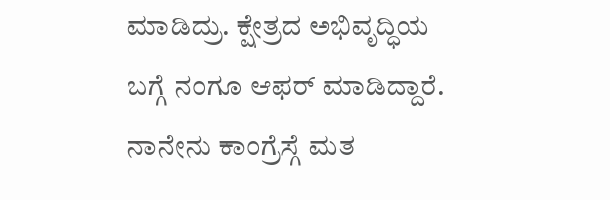ಮಾಡಿದ್ರು. ಕ್ಷೇತ್ರದ ಅಭಿವೃದ್ಧಿಯ ಬಗ್ಗೆ ನಂಗೂ ಆಫರ್ ಮಾಡಿದ್ದಾರೆ.
ನಾನೇನು ಕಾಂಗ್ರೆಸ್ಗೆ ಮತ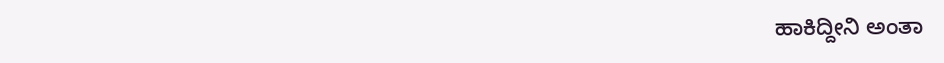ಹಾಕಿದ್ದೀನಿ ಅಂತಾ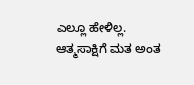ಎಲ್ಲೂ ಹೇಳಿಲ್ಲ. ಆತ್ಮಸಾಕ್ಷಿಗೆ ಮತ ಅಂತ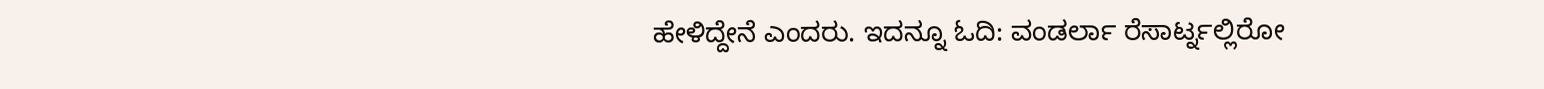ಹೇಳಿದ್ದೇನೆ ಎಂದರು. ಇದನ್ನೂ ಓದಿ: ವಂಡರ್ಲಾ ರೆಸಾರ್ಟ್ನಲ್ಲಿರೋ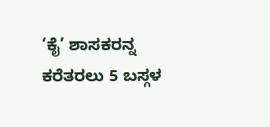‘ಕೈ’ ಶಾಸಕರನ್ನ ಕರೆತರಲು 5 ಬಸ್ಗಳ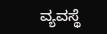ವ್ಯವಸ್ಥೆ